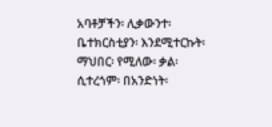አባቶቻችን፡ ሊቃውንተ፡ ቤተክርስቲያን፡ እንደሚተርኩት፡ ማህበር፡ የሚለው፡ ቃል፡ ሲተረጎም፡ በአንድነት፡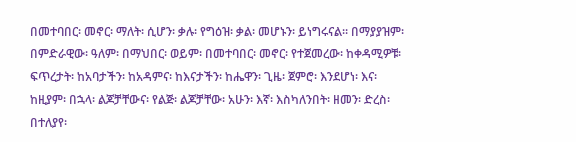በመተባበር፡ መኖር፡ ማለት፡ ሲሆን፡ ቃሉ፡ የግዕዝ፡ ቃል፡ መሆኑን፡ ይነግሩናል። በማያያዝም፡ በምድራዊው፡ ዓለም፡ በማህበር፡ ወይም፡ በመተባበር፡ መኖር፡ የተጀመረው፡ ከቀዳሚዎቹ፡ ፍጥረታት፡ ከአባታችን፡ ከአዳምና፡ ከእናታችን፡ ከሔዋን፡ ጊዜ፡ ጀምሮ፡ እንደሆነ፡ እና፡ ከዚያም፡ በኋላ፡ ልጆቻቸውና፡ የልጅ፡ ልጆቻቸው፡ አሁን፡ እኛ፡ እስካለንበት፡ ዘመን፡ ድረስ፡ በተለያየ፡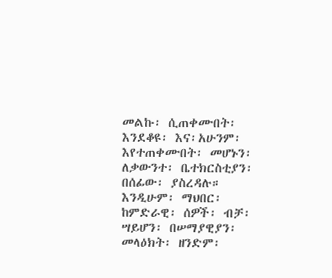መልኩ፡ ሲጠቀሙበት፡ እንደቆዩ፡ እና፡አሁንም፡ እየተጠቀሙበት፡ መሆኑን፡ ለቃውንተ፡ ቤተክርስቲያን፡ በሰፊው፡ ያስረዳሉ። እንዲሁም፡ ማህበር፡ ከምድራዊ፡ ሰዎች፡ ብቻ፡ ሣይሆን፡ በሠማያዊያን፡ መላዕክት፡ ዘንድም፡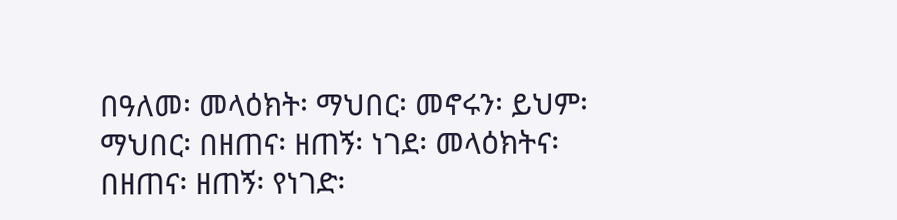በዓለመ፡ መላዕክት፡ ማህበር፡ መኖሩን፡ ይህም፡ ማህበር፡ በዘጠና፡ ዘጠኝ፡ ነገደ፡ መላዕክትና፡ በዘጠና፡ ዘጠኝ፡ የነገድ፡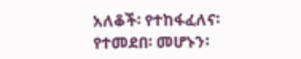አለቆች፡ የተከፋፈለና፡ የተመደበ፡ መሆኑን፡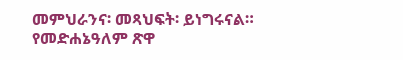መምህራንና፡ መጻህፍት፡ ይነግሩናል።
የመድሐኔዓለም ጽዋ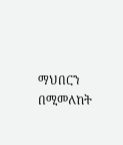ማህበርን በሚመለከት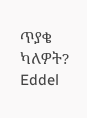ጥያቄ ካለዎት?
Eddel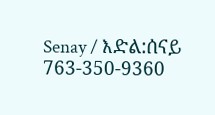Senay / እድል:ሰናይ 763-350-9360